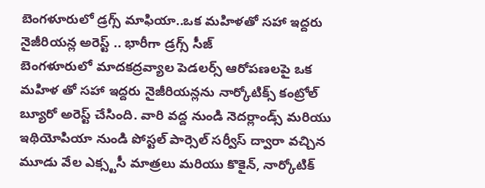బెంగళూరులో డ్రగ్స్ మాఫియా..ఒక మహిళతో సహా ఇద్దరు నైజీరియన్ల అరెస్ట్ .. భారీగా డ్రగ్స్ సీజ్
బెంగళూరులో మాదకద్రవ్యాల పెడలర్స్ ఆరోపణలపై ఒక మహిళ తో సహా ఇద్దరు నైజీరియన్లను నార్కోటిక్స్ కంట్రోల్ బ్యూరో అరెస్ట్ చేసింది. వారి వద్ద నుండి నెదర్లాండ్స్ మరియు ఇథియోపియా నుండి పోస్టల్ పార్సెల్ సర్వీస్ ద్వారా వచ్చిన మూడు వేల ఎక్స్టసీ మాత్రలు మరియు కొకైన్, నార్కోటిక్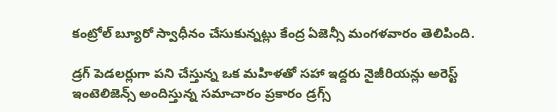కంట్రోల్ బ్యూరో స్వాధీనం చేసుకున్నట్లు కేంద్ర ఏజెన్సీ మంగళవారం తెలిపింది.

డ్రగ్ పెడలర్లుగా పని చేస్తున్న ఒక మహిళతో సహా ఇద్దరు నైజీరియన్లు అరెస్ట్
ఇంటెలిజెన్స్ అందిస్తున్న సమాచారం ప్రకారం డ్రగ్స్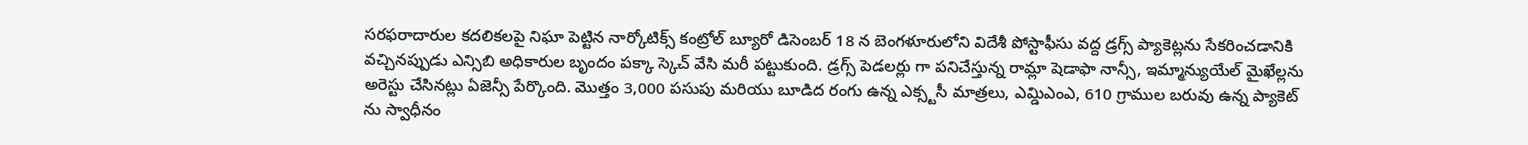సరఫరాదారుల కదలికలపై నిఘా పెట్టిన నార్కోటిక్స్ కంట్రోల్ బ్యూరో డిసెంబర్ 18 న బెంగళూరులోని విదేశీ పోస్టాఫీసు వద్ద డ్రగ్స్ ప్యాకెట్లను సేకరించడానికి వచ్చినప్పుడు ఎన్సిబి అధికారుల బృందం పక్కా స్కెచ్ వేసి మరీ పట్టుకుంది. డ్రగ్స్ పెడలర్లు గా పనిచేస్తున్న రామ్లా షెడాఫా నాన్సీ, ఇమ్మాన్యుయేల్ మైఖేల్లను అరెస్టు చేసినట్లు ఏజెన్సీ పేర్కొంది. మొత్తం 3,000 పసుపు మరియు బూడిద రంగు ఉన్న ఎక్స్టసీ మాత్రలు, ఎమ్డిఎంఎ, 610 గ్రాముల బరువు ఉన్న ప్యాకెట్ ను స్వాధీనం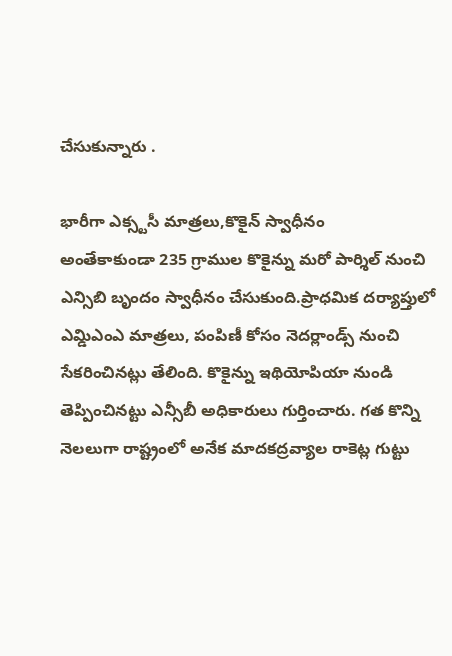చేసుకున్నారు .

భారీగా ఎక్స్టసీ మాత్రలు,కొకైన్ స్వాధీనం
అంతేకాకుండా 235 గ్రాముల కొకైన్ను మరో పార్శిల్ నుంచి ఎన్సిబి బృందం స్వాధీనం చేసుకుంది.ప్రాధమిక దర్యాప్తులో ఎమ్డిఎంఎ మాత్రలు, పంపిణీ కోసం నెదర్లాండ్స్ నుంచి సేకరించినట్లు తేలింది. కొకైన్ను ఇథియోపియా నుండి తెప్పించినట్టు ఎన్సీబీ అధికారులు గుర్తించారు. గత కొన్ని నెలలుగా రాష్ట్రంలో అనేక మాదకద్రవ్యాల రాకెట్ల గుట్టు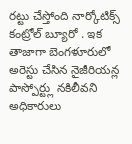రట్టు చేస్తోంది నార్కోటిక్స్ కంట్రోల్ బ్యూరో . ఇక తాజాగా బెంగళూరులో అరెస్టు చేసిన నైజీరియన్ల పాస్పోర్ట్లు నకిలీవని అధికారులు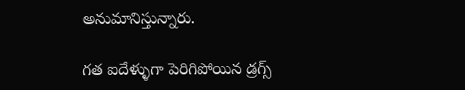అనుమానిస్తున్నారు.

గత ఐదేళ్ళుగా పెరిగిపోయిన డ్రగ్స్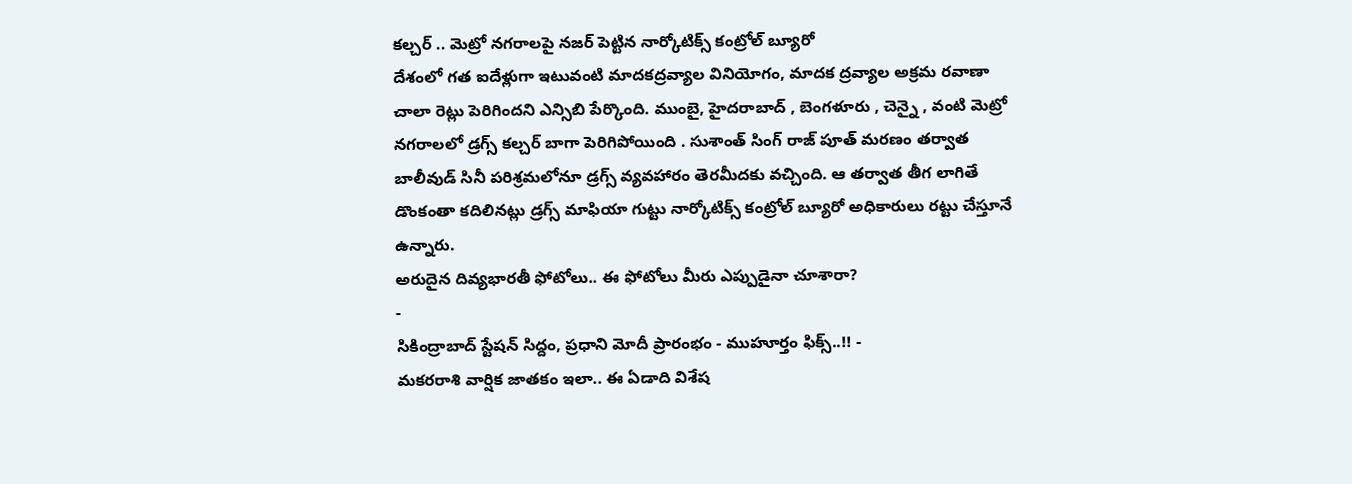కల్చర్ .. మెట్రో నగరాలపై నజర్ పెట్టిన నార్కోటిక్స్ కంట్రోల్ బ్యూరో
దేశంలో గత ఐదేళ్లుగా ఇటువంటి మాదకద్రవ్యాల వినియోగం, మాదక ద్రవ్యాల అక్రమ రవాణా చాలా రెట్లు పెరిగిందని ఎన్సిబి పేర్కొంది. ముంబై, హైదరాబాద్ , బెంగళూరు , చెన్నై , వంటి మెట్రో నగరాలలో డ్రగ్స్ కల్చర్ బాగా పెరిగిపోయింది . సుశాంత్ సింగ్ రాజ్ పూత్ మరణం తర్వాత బాలీవుడ్ సినీ పరిశ్రమలోనూ డ్రగ్స్ వ్యవహారం తెరమీదకు వచ్చింది. ఆ తర్వాత తీగ లాగితే డొంకంతా కదిలినట్లు డ్రగ్స్ మాఫియా గుట్టు నార్కోటిక్స్ కంట్రోల్ బ్యూరో అధికారులు రట్టు చేస్తూనే ఉన్నారు.
అరుదైన దివ్యభారతీ ఫోటోలు.. ఈ ఫోటోలు మీరు ఎప్పుడైనా చూశారా?
-
సికింద్రాబాద్ స్టేషన్ సిద్దం, ప్రధాని మోదీ ప్రారంభం - ముహూర్తం ఫిక్స్..!! -
మకరరాశి వార్షిక జాతకం ఇలా.. ఈ ఏడాది విశేష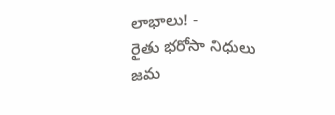లాభాలు! -
రైతు భరోసా నిధులు జమ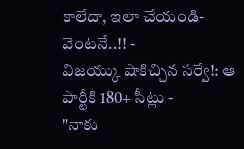కాలేదా, ఇలా చేయండి- వెంటనే..!! -
విజయ్కు షాకిచ్చిన సర్వే!: ఆ పార్టీకి 180+ సీట్లు -
"నాకు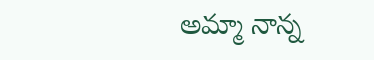అమ్మా నాన్న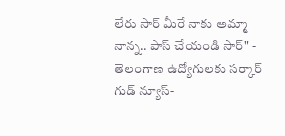లేరు సార్ మీరే నాకు అమ్మా నాన్న.. పాస్ చేయండి సార్" -
తెలంగాణ ఉద్యోగులకు సర్కార్ గుడ్ న్యూస్-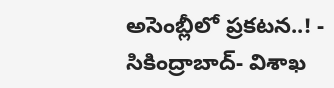అసెంబ్లీలో ప్రకటన..! -
సికింద్రాబాద్- విశాఖ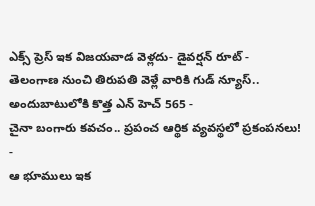ఎక్స్ ప్రెస్ ఇక విజయవాడ వెళ్లదు- డైవర్షన్ రూట్ -
తెలంగాణ నుంచి తిరుపతి వెళ్లే వారికి గుడ్ న్యూస్.. అందుబాటులోకి కొత్త ఎన్ హెచ్ 565 -
చైనా బంగారు కవచం.. ప్రపంచ ఆర్థిక వ్యవస్థలో ప్రకంపనలు! -
ఆ భూములు ఇక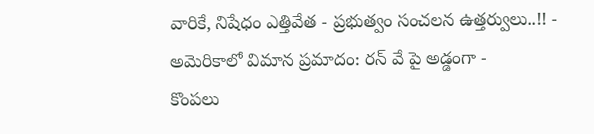వారికే, నిషేధం ఎత్తివేత - ప్రభుత్వం సంచలన ఉత్తర్వులు..!! -
అమెరికాలో విమాన ప్రమాదం: రన్ వే పై అడ్డంగా -
కొంపలు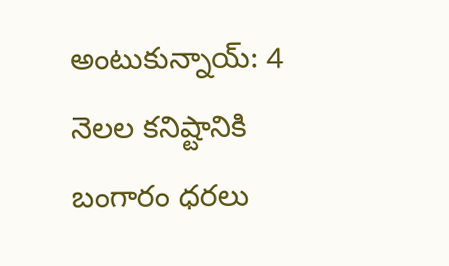అంటుకున్నాయ్: 4 నెలల కనిష్టానికి బంగారం ధరలు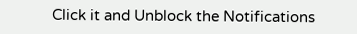Click it and Unblock the Notifications